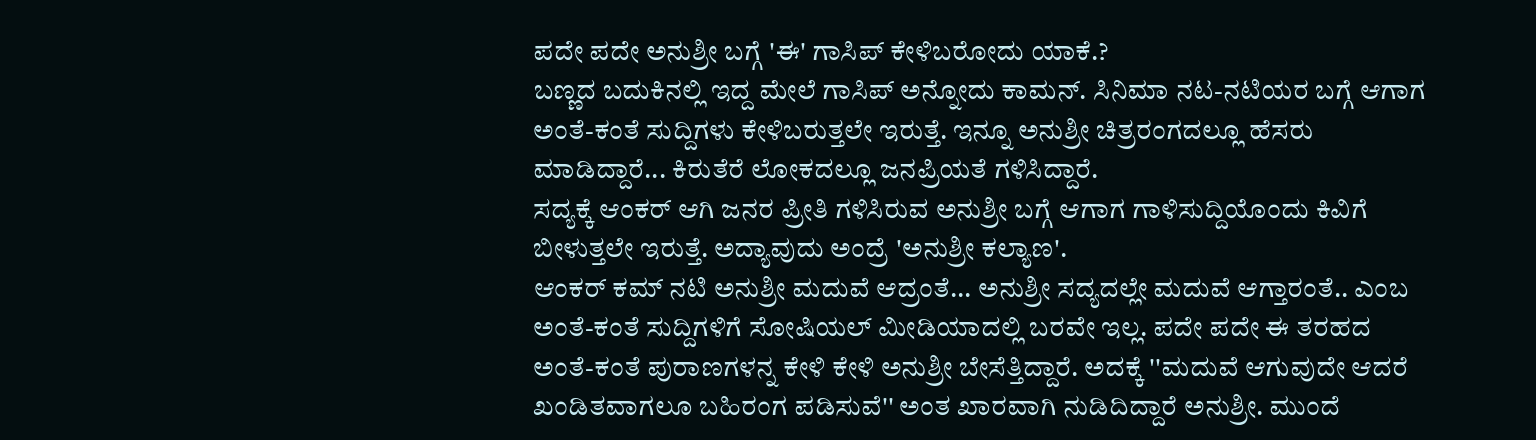ಪದೇ ಪದೇ ಅನುಶ್ರೀ ಬಗ್ಗೆ 'ಈ' ಗಾಸಿಪ್ ಕೇಳಿಬರೋದು ಯಾಕೆ.?
ಬಣ್ಣದ ಬದುಕಿನಲ್ಲಿ ಇದ್ದ ಮೇಲೆ ಗಾಸಿಪ್ ಅನ್ನೋದು ಕಾಮನ್. ಸಿನಿಮಾ ನಟ-ನಟಿಯರ ಬಗ್ಗೆ ಆಗಾಗ ಅಂತೆ-ಕಂತೆ ಸುದ್ದಿಗಳು ಕೇಳಿಬರುತ್ತಲೇ ಇರುತ್ತೆ. ಇನ್ನೂ ಅನುಶ್ರೀ ಚಿತ್ರರಂಗದಲ್ಲೂ ಹೆಸರು ಮಾಡಿದ್ದಾರೆ... ಕಿರುತೆರೆ ಲೋಕದಲ್ಲೂ ಜನಪ್ರಿಯತೆ ಗಳಿಸಿದ್ದಾರೆ.
ಸದ್ಯಕ್ಕೆ ಆಂಕರ್ ಆಗಿ ಜನರ ಪ್ರೀತಿ ಗಳಿಸಿರುವ ಅನುಶ್ರೀ ಬಗ್ಗೆ ಆಗಾಗ ಗಾಳಿಸುದ್ದಿಯೊಂದು ಕಿವಿಗೆ ಬೀಳುತ್ತಲೇ ಇರುತ್ತೆ. ಅದ್ಯಾವುದು ಅಂದ್ರೆ 'ಅನುಶ್ರೀ ಕಲ್ಯಾಣ'.
ಆಂಕರ್ ಕಮ್ ನಟಿ ಅನುಶ್ರೀ ಮದುವೆ ಆದ್ರಂತೆ... ಅನುಶ್ರೀ ಸದ್ಯದಲ್ಲೇ ಮದುವೆ ಆಗ್ತಾರಂತೆ.. ಎಂಬ ಅಂತೆ-ಕಂತೆ ಸುದ್ದಿಗಳಿಗೆ ಸೋಷಿಯಲ್ ಮೀಡಿಯಾದಲ್ಲಿ ಬರವೇ ಇಲ್ಲ. ಪದೇ ಪದೇ ಈ ತರಹದ ಅಂತೆ-ಕಂತೆ ಪುರಾಣಗಳನ್ನ ಕೇಳಿ ಕೇಳಿ ಅನುಶ್ರೀ ಬೇಸೆತ್ತಿದ್ದಾರೆ. ಅದಕ್ಕೆ ''ಮದುವೆ ಆಗುವುದೇ ಆದರೆ ಖಂಡಿತವಾಗಲೂ ಬಹಿರಂಗ ಪಡಿಸುವೆ'' ಅಂತ ಖಾರವಾಗಿ ನುಡಿದಿದ್ದಾರೆ ಅನುಶ್ರೀ. ಮುಂದೆ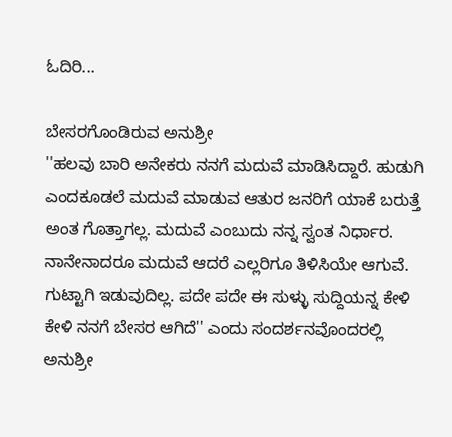ಓದಿರಿ...

ಬೇಸರಗೊಂಡಿರುವ ಅನುಶ್ರೀ
''ಹಲವು ಬಾರಿ ಅನೇಕರು ನನಗೆ ಮದುವೆ ಮಾಡಿಸಿದ್ದಾರೆ. ಹುಡುಗಿ ಎಂದಕೂಡಲೆ ಮದುವೆ ಮಾಡುವ ಆತುರ ಜನರಿಗೆ ಯಾಕೆ ಬರುತ್ತೆ ಅಂತ ಗೊತ್ತಾಗಲ್ಲ. ಮದುವೆ ಎಂಬುದು ನನ್ನ ಸ್ವಂತ ನಿರ್ಧಾರ. ನಾನೇನಾದರೂ ಮದುವೆ ಆದರೆ ಎಲ್ಲರಿಗೂ ತಿಳಿಸಿಯೇ ಆಗುವೆ. ಗುಟ್ಟಾಗಿ ಇಡುವುದಿಲ್ಲ. ಪದೇ ಪದೇ ಈ ಸುಳ್ಳು ಸುದ್ದಿಯನ್ನ ಕೇಳಿ ಕೇಳಿ ನನಗೆ ಬೇಸರ ಆಗಿದೆ'' ಎಂದು ಸಂದರ್ಶನವೊಂದರಲ್ಲಿ ಅನುಶ್ರೀ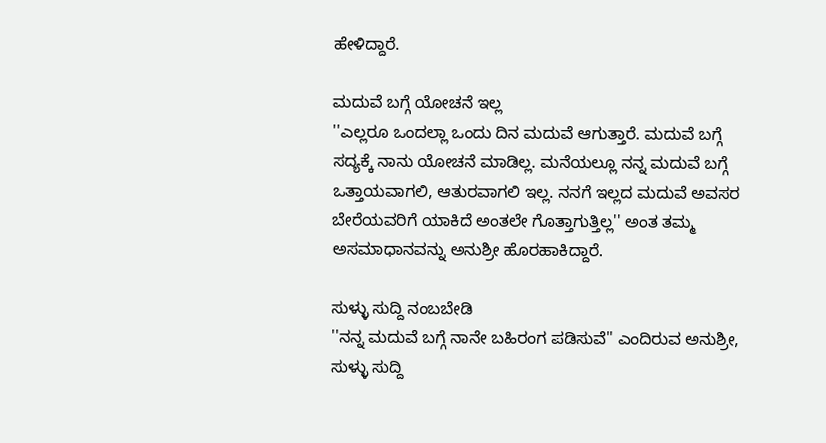ಹೇಳಿದ್ದಾರೆ.

ಮದುವೆ ಬಗ್ಗೆ ಯೋಚನೆ ಇಲ್ಲ
''ಎಲ್ಲರೂ ಒಂದಲ್ಲಾ ಒಂದು ದಿನ ಮದುವೆ ಆಗುತ್ತಾರೆ. ಮದುವೆ ಬಗ್ಗೆ ಸದ್ಯಕ್ಕೆ ನಾನು ಯೋಚನೆ ಮಾಡಿಲ್ಲ. ಮನೆಯಲ್ಲೂ ನನ್ನ ಮದುವೆ ಬಗ್ಗೆ ಒತ್ತಾಯವಾಗಲಿ, ಆತುರವಾಗಲಿ ಇಲ್ಲ. ನನಗೆ ಇಲ್ಲದ ಮದುವೆ ಅವಸರ ಬೇರೆಯವರಿಗೆ ಯಾಕಿದೆ ಅಂತಲೇ ಗೊತ್ತಾಗುತ್ತಿಲ್ಲ'' ಅಂತ ತಮ್ಮ ಅಸಮಾಧಾನವನ್ನು ಅನುಶ್ರೀ ಹೊರಹಾಕಿದ್ದಾರೆ.

ಸುಳ್ಳು ಸುದ್ದಿ ನಂಬಬೇಡಿ
''ನನ್ನ ಮದುವೆ ಬಗ್ಗೆ ನಾನೇ ಬಹಿರಂಗ ಪಡಿಸುವೆ'' ಎಂದಿರುವ ಅನುಶ್ರೀ, ಸುಳ್ಳು ಸುದ್ದಿ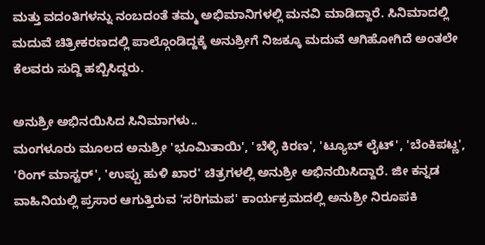ಮತ್ತು ವದಂತಿಗಳನ್ನು ನಂಬದಂತೆ ತಮ್ಮ ಅಭಿಮಾನಿಗಳಲ್ಲಿ ಮನವಿ ಮಾಡಿದ್ದಾರೆ. ಸಿನಿಮಾದಲ್ಲಿ ಮದುವೆ ಚಿತ್ರೀಕರಣದಲ್ಲಿ ಪಾಲ್ಗೊಂಡಿದ್ದಕ್ಕೆ ಅನುಶ್ರೀಗೆ ನಿಜಕ್ಕೂ ಮದುವೆ ಆಗಿಹೋಗಿದೆ ಅಂತಲೇ ಕೆಲವರು ಸುದ್ದಿ ಹಬ್ಬಿಸಿದ್ದರು.

ಅನುಶ್ರೀ ಅಭಿನಯಿಸಿದ ಸಿನಿಮಾಗಳು..
ಮಂಗಳೂರು ಮೂಲದ ಅನುಶ್ರೀ 'ಭೂಮಿತಾಯಿ', 'ಬೆಳ್ಳಿ ಕಿರಣ', 'ಟ್ಯೂಬ್ ಲೈಟ್', 'ಬೆಂಕಿಪಟ್ಣ', 'ರಿಂಗ್ ಮಾಸ್ಟರ್', 'ಉಪ್ಪು ಹುಳಿ ಖಾರ' ಚಿತ್ರಗಳಲ್ಲಿ ಅನುಶ್ರೀ ಅಭಿನಯಿಸಿದ್ದಾರೆ. ಜೀ ಕನ್ನಡ ವಾಹಿನಿಯಲ್ಲಿ ಪ್ರಸಾರ ಆಗುತ್ತಿರುವ 'ಸರಿಗಮಪ' ಕಾರ್ಯಕ್ರಮದಲ್ಲಿ ಅನುಶ್ರೀ ನಿರೂಪಕಿ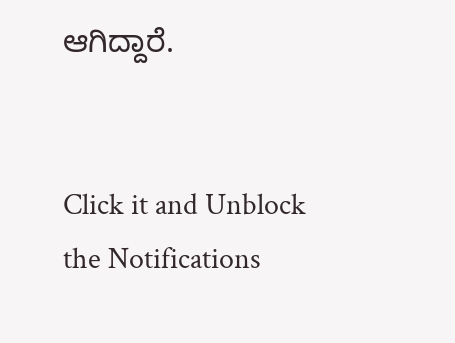ಆಗಿದ್ದಾರೆ.


Click it and Unblock the Notifications